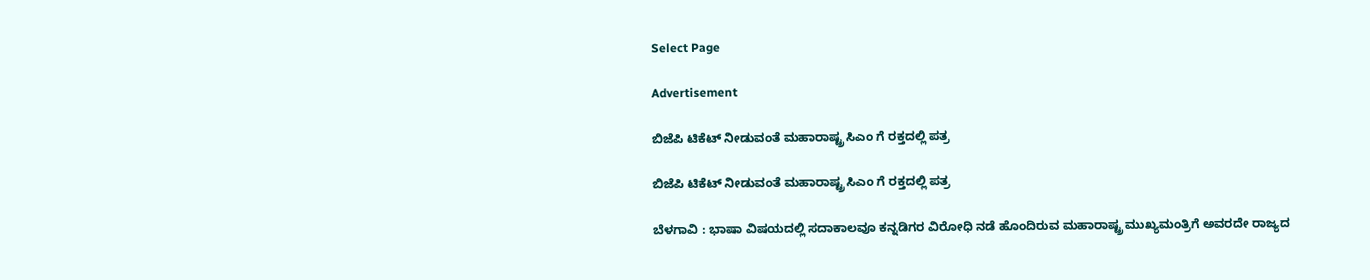Select Page

Advertisement

ಬಿಜೆಪಿ ಟಿಕೆಟ್ ನೀಡುವಂತೆ ಮಹಾರಾಷ್ಟ್ರ ಸಿಎಂ ಗೆ ರಕ್ತದಲ್ಲಿ ಪತ್ರ

ಬಿಜೆಪಿ ಟಿಕೆಟ್ ನೀಡುವಂತೆ ಮಹಾರಾಷ್ಟ್ರ ಸಿಎಂ ಗೆ ರಕ್ತದಲ್ಲಿ ಪತ್ರ

ಬೆಳಗಾವಿ : ಭಾಷಾ ವಿಷಯದಲ್ಲಿ ಸದಾಕಾಲವೂ ಕನ್ನಡಿಗರ ವಿರೋಧಿ ನಡೆ ಹೊಂದಿರುವ ಮಹಾರಾಷ್ಟ್ರ ಮುಖ್ಯಮಂತ್ರಿಗೆ ಅವರದೇ ರಾಜ್ಯದ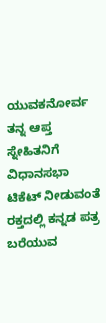ಯುವಕನೋರ್ವ ತನ್ನ ಆಪ್ತ ಸ್ನೇಹಿತನಿಗೆ ವಿಧಾನಸಭಾ ಟಿಕೆಟ್ ನೀಡುವಂತೆ ರಕ್ತದಲ್ಲಿ ಕನ್ನಡ ಪತ್ರ ಬರೆಯುವ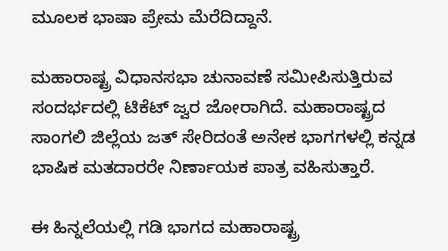ಮೂಲಕ ಭಾಷಾ ಪ್ರೇಮ‌ ಮೆರೆದಿದ್ದಾನೆ.

ಮಹಾರಾಷ್ಟ್ರ ವಿಧಾನಸಭಾ ಚುನಾವಣೆ ಸಮೀಪಿಸುತ್ತಿರುವ ಸಂದರ್ಭದಲ್ಲಿ ಟಿಕೆಟ್ ಜ್ವರ ಜೋರಾಗಿದೆ. ಮಹಾರಾಷ್ಟ್ರದ ಸಾಂಗಲಿ‌ ಜಿಲ್ಲೆಯ ಜತ್ ಸೇರಿದಂತೆ ಅನೇಕ ಭಾಗಗಳಲ್ಲಿ ಕನ್ನಡ ಭಾಷಿಕ ಮತದಾರರೇ ನಿರ್ಣಾಯಕ ಪಾತ್ರ ವಹಿಸುತ್ತಾರೆ.

ಈ ಹಿನ್ನಲೆಯಲ್ಲಿ ಗಡಿ ಭಾಗದ ಮಹಾರಾಷ್ಟ್ರ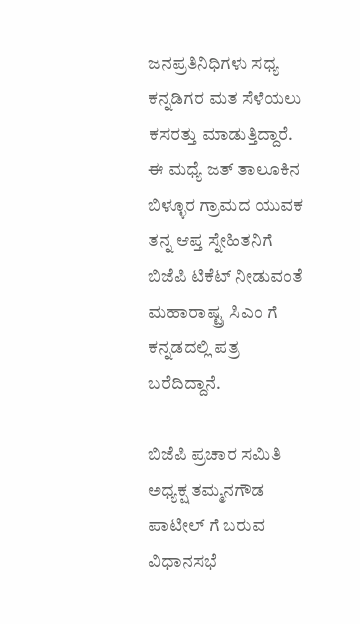ಜನಪ್ರತಿನಿಧಿಗಳು ಸಧ್ಯ ಕನ್ನಡಿಗರ ಮತ ಸೆಳೆಯಲು ಕಸರತ್ತು ಮಾಡುತ್ತಿದ್ದಾರೆ. ಈ ಮಧ್ಯೆ ಜತ್ ತಾಲೂಕಿನ ಬಿಳ್ಳೂರ ಗ್ರಾಮದ ಯುವಕ ತನ್ನ ಆಪ್ತ ಸ್ನೇಹಿತನಿಗೆ ಬಿಜೆಪಿ ಟಿಕೆಟ್ ನೀಡುವಂತೆ ಮಹಾರಾಷ್ಟ್ರ ಸಿಎಂ ಗೆ ಕನ್ನಡದಲ್ಲಿ ಪತ್ರ ಬರೆದಿದ್ದಾನೆ.

ಬಿಜೆಪಿ ಪ್ರಚಾರ ಸಮಿತಿ ಅಧ್ಯಕ್ಷ ತಮ್ಮನಗೌಡ ಪಾಟೀಲ್ ಗೆ ಬರುವ ವಿಧಾನಸಭೆ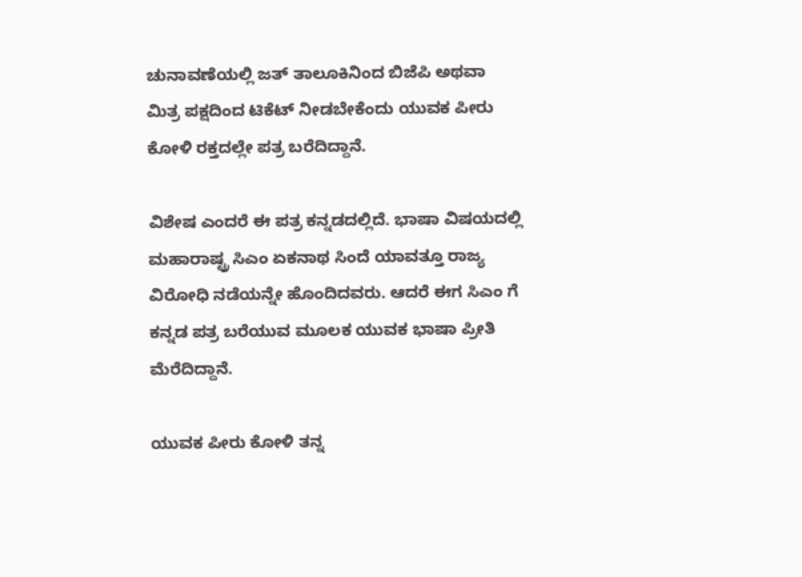ಚುನಾವಣೆಯಲ್ಲಿ ಜತ್ ತಾಲೂಕಿನಿಂದ ಬಿಜೆಪಿ ಅಥವಾ ಮಿತ್ರ ಪಕ್ಷದಿಂದ ಟಿಕೆಟ್ ನೀಡಬೇಕೆಂದು ಯುವಕ ಪೀರು ಕೋಳಿ ರಕ್ತದಲ್ಲೇ ಪತ್ರ ಬರೆದಿದ್ದಾನೆ.

ವಿಶೇಷ ಎಂದರೆ ಈ ಪತ್ರ ಕನ್ನಡದಲ್ಲಿದೆ. ಭಾಷಾ ವಿಷಯದಲ್ಲಿ ಮಹಾರಾಷ್ಟ್ರ ಸಿಎಂ ಏಕನಾಥ ಸಿಂದೆ ಯಾವತ್ತೂ ರಾಜ್ಯ ವಿರೋಧಿ ನಡೆಯನ್ನೇ ಹೊಂದಿದವರು. ಆದರೆ ಈಗ ಸಿಎಂ ಗೆ ಕನ್ನಡ ಪತ್ರ ಬರೆಯುವ ಮೂಲಕ ಯುವಕ ಭಾಷಾ ಪ್ರೀತಿ ಮೆರೆದಿದ್ದಾನೆ.

ಯುವಕ ಪೀರು ಕೋಳಿ ತನ್ನ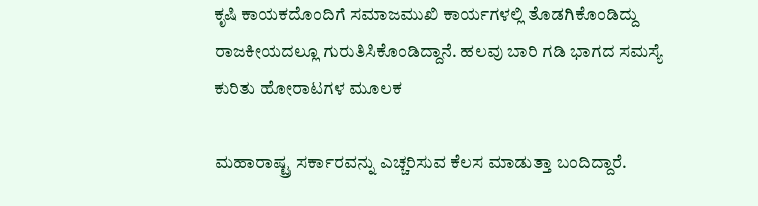ಕೃಷಿ ಕಾಯಕದೊಂದಿಗೆ ಸಮಾಜಮುಖಿ ಕಾರ್ಯಗಳಲ್ಲಿ ತೊಡಗಿಕೊಂಡಿದ್ದು ರಾಜಕೀಯದಲ್ಲೂ ಗುರುತಿಸಿಕೊಂಡಿದ್ದಾನೆ. ಹಲವು ಬಾರಿ ಗಡಿ ಭಾಗದ ಸಮಸ್ಯೆ ಕುರಿತು ಹೋರಾಟಗಳ ಮೂಲಕ

ಮಹಾರಾಷ್ಟ್ರ ಸರ್ಕಾರವನ್ನು ಎಚ್ಚರಿಸುವ ಕೆಲಸ ಮಾಡುತ್ತಾ ಬಂದಿದ್ದಾರೆ.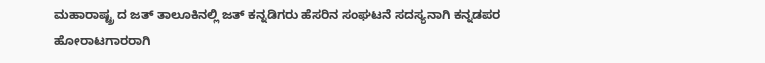ಮಹಾರಾಷ್ಟ್ರ ದ ಜತ್ ತಾಲೂಕಿನಲ್ಲಿ ಜತ್ ಕನ್ನಡಿಗರು ಹೆಸರಿನ ಸಂಘಟನೆ ಸದಸ್ಯನಾಗಿ ಕನ್ನಡಪರ ಹೋರಾಟಗಾರರಾಗಿ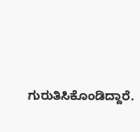ಗುರುತಿಸಿಕೊಂಡಿದ್ದಾರೆ.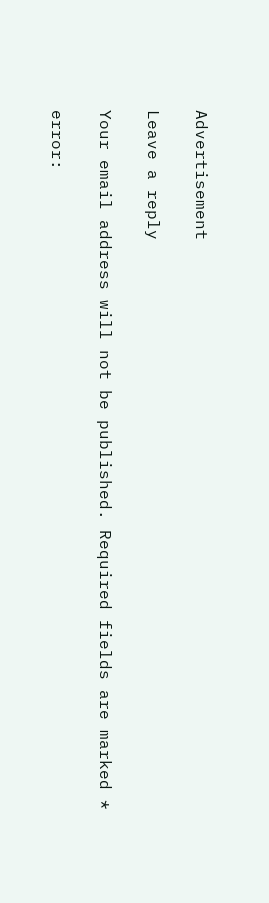Advertisement

Leave a reply

Your email address will not be published. Required fields are marked *

error: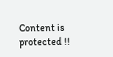Content is protected !!